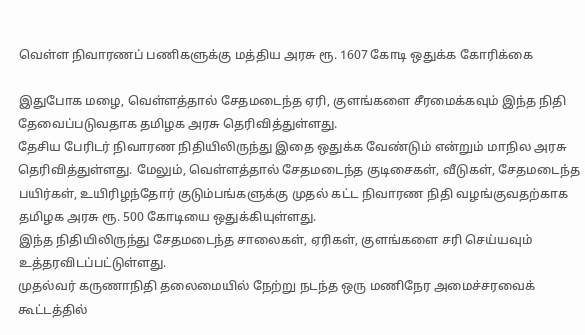வெள்ள நிவாரணப் பணிகளுக்கு மத்திய அரசு ரூ. 1607 கோடி ஒதுக்க கோரிக்கை

இதுபோக மழை, வெள்ளத்தால் சேதமடைந்த ஏரி, குளங்களை சீரமைக்கவும் இந்த நிதி தேவைப்படுவதாக தமிழக அரசு தெரிவித்துள்ளது.
தேசிய பேரிடர் நிவாரண நிதியிலிருந்து இதை ஒதுக்க வேண்டும் என்றும் மாநில அரசு தெரிவித்துள்ளது. மேலும், வெள்ளத்தால் சேதமடைந்த குடிசைகள், வீடுகள், சேதமடைந்த பயிர்கள், உயிரிழந்தோர் குடும்பங்களுக்கு முதல் கட்ட நிவாரண நிதி வழங்குவதற்காக தமிழக அரசு ரூ. 500 கோடியை ஒதுக்கியுள்ளது.
இந்த நிதியிலிருந்து சேதமடைந்த சாலைகள், ஏரிகள், குளங்களை சரி செய்யவும் உத்தரவிடப்பட்டுள்ளது.
முதல்வர் கருணாநிதி தலைமையில் நேற்று நடந்த ஒரு மணிநேர அமைச்சரவைக் கூட்டத்தில்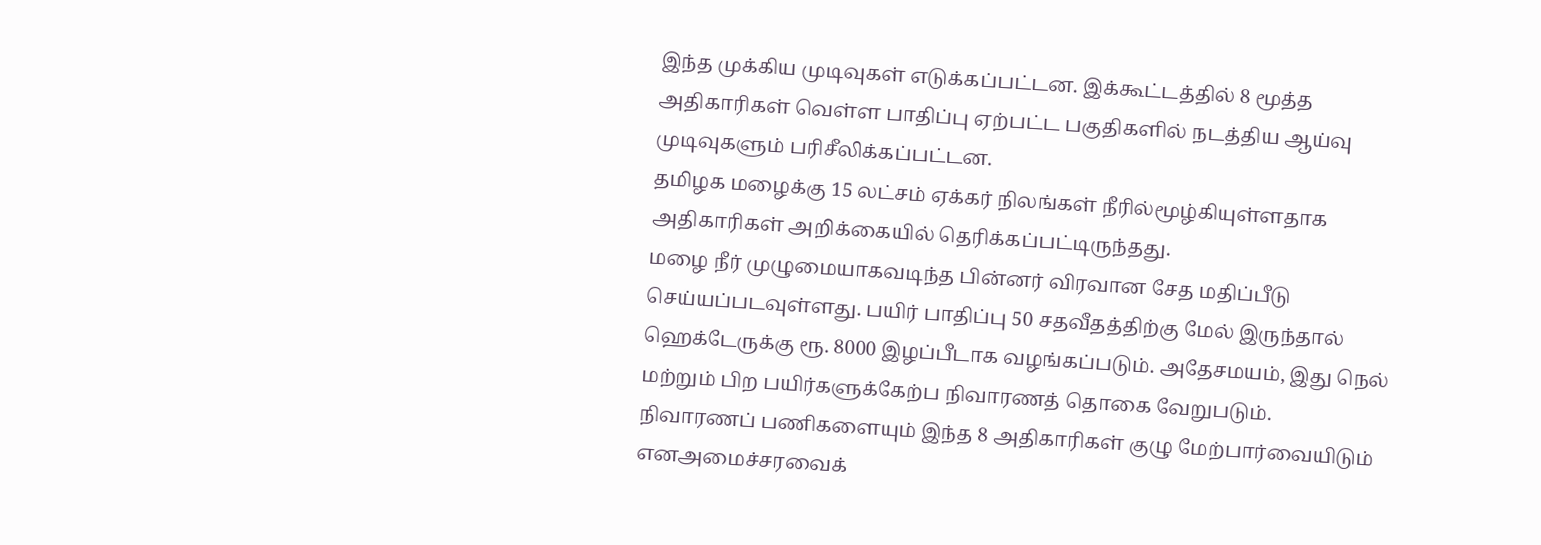இந்த முக்கிய முடிவுகள் எடுக்கப்பட்டன. இக்கூட்டத்தில் 8 மூத்த அதிகாரிகள் வெள்ள பாதிப்பு ஏற்பட்ட பகுதிகளில் நடத்திய ஆய்வு முடிவுகளும் பரிசீலிக்கப்பட்டன.
தமிழக மழைக்கு 15 லட்சம் ஏக்கர் நிலங்கள் நீரில்மூழ்கியுள்ளதாக அதிகாரிகள் அறிக்கையில் தெரிக்கப்பட்டிருந்தது.
மழை நீர் முழுமையாகவடிந்த பின்னர் விரவான சேத மதிப்பீடு செய்யப்படவுள்ளது. பயிர் பாதிப்பு 50 சதவீதத்திற்கு மேல் இருந்தால் ஹெக்டேருக்கு ரூ. 8000 இழப்பீடாக வழங்கப்படும். அதேசமயம், இது நெல் மற்றும் பிற பயிர்களுக்கேற்ப நிவாரணத் தொகை வேறுபடும்.
நிவாரணப் பணிகளையும் இந்த 8 அதிகாரிகள் குழு மேற்பார்வையிடும் எனஅமைச்சரவைக்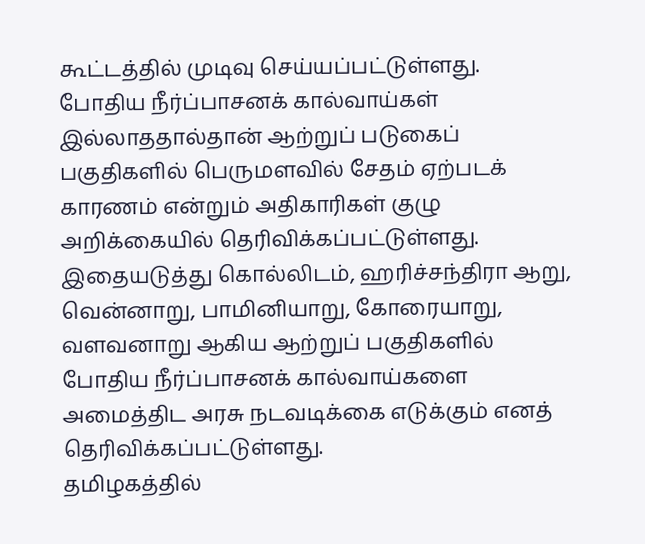கூட்டத்தில் முடிவு செய்யப்பட்டுள்ளது.
போதிய நீர்ப்பாசனக் கால்வாய்கள் இல்லாததால்தான் ஆற்றுப் படுகைப் பகுதிகளில் பெருமளவில் சேதம் ஏற்படக் காரணம் என்றும் அதிகாரிகள் குழு அறிக்கையில் தெரிவிக்கப்பட்டுள்ளது. இதையடுத்து கொல்லிடம், ஹரிச்சந்திரா ஆறு, வென்னாறு, பாமினியாறு, கோரையாறு, வளவனாறு ஆகிய ஆற்றுப் பகுதிகளில் போதிய நீர்ப்பாசனக் கால்வாய்களை அமைத்திட அரசு நடவடிக்கை எடுக்கும் எனத் தெரிவிக்கப்பட்டுள்ளது.
தமிழகத்தில்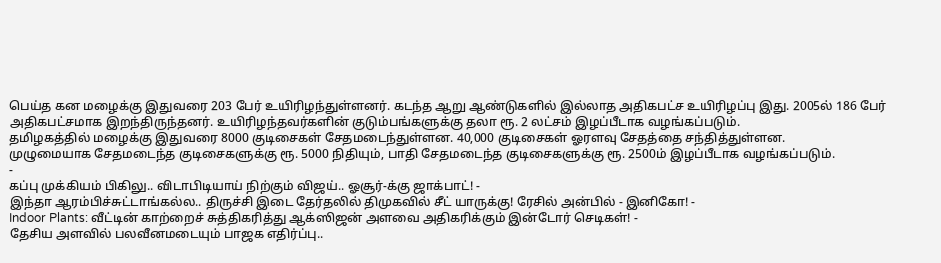பெய்த கன மழைக்கு இதுவரை 203 பேர் உயிரிழந்துள்ளனர். கடந்த ஆறு ஆண்டுகளில் இல்லாத அதிகபட்ச உயிரிழப்பு இது. 2005ல் 186 பேர் அதிகபட்சமாக இறந்திருந்தனர். உயிரிழந்தவர்களின் குடும்பங்களுக்கு தலா ரூ. 2 லட்சம் இழப்பீடாக வழங்கப்படும்.
தமிழகத்தில் மழைக்கு இதுவரை 8000 குடிசைகள் சேதமடைந்துள்ளன. 40,000 குடிசைகள் ஓரளவு சேதத்தை சந்தித்துள்ளன.
முழுமையாக சேதமடைந்த குடிசைகளுக்கு ரூ. 5000 நிதியும், பாதி சேதமடைந்த குடிசைகளுக்கு ரூ. 2500ம் இழப்பீடாக வழங்கப்படும்.
-
கப்பு முக்கியம் பிகிலு.. விடாபிடியாய் நிற்கும் விஜய்.. ஓசூர்-க்கு ஜாக்பாட்! -
இந்தா ஆரம்பிச்சுட்டாங்கல்ல.. திருச்சி இடை தேர்தலில் திமுகவில் சீட் யாருக்கு! ரேசில் அன்பில் - இனிகோ! -
Indoor Plants: வீட்டின் காற்றைச் சுத்திகரித்து ஆக்ஸிஜன் அளவை அதிகரிக்கும் இன்டோர் செடிகள்! -
தேசிய அளவில் பலவீனமடையும் பாஜக எதிர்ப்பு..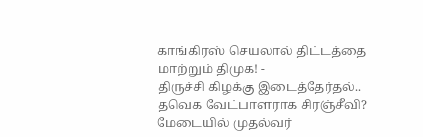காங்கிரஸ் செயலால் திட்டத்தை மாற்றும் திமுக! -
திருச்சி கிழக்கு இடைத்தேர்தல்.. தவெக வேட்பாளராக சிரஞ்சீவி? மேடையில் முதல்வர்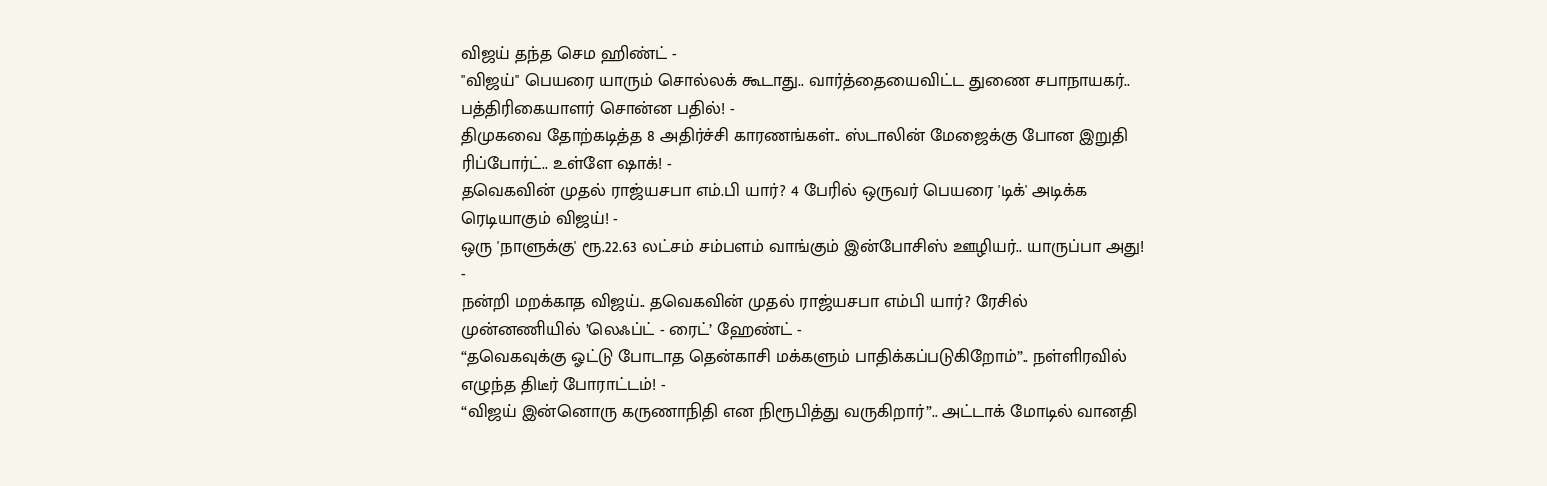விஜய் தந்த செம ஹிண்ட் -
"விஜய்" பெயரை யாரும் சொல்லக் கூடாது.. வார்த்தையைவிட்ட துணை சபாநாயகர்.. பத்திரிகையாளர் சொன்ன பதில்! -
திமுகவை தோற்கடித்த 8 அதிர்ச்சி காரணங்கள்.. ஸ்டாலின் மேஜைக்கு போன இறுதி ரிப்போர்ட்.. உள்ளே ஷாக்! -
தவெகவின் முதல் ராஜ்யசபா எம்.பி யார்? 4 பேரில் ஒருவர் பெயரை 'டிக்' அடிக்க ரெடியாகும் விஜய்! -
ஒரு 'நாளுக்கு' ரூ.22.63 லட்சம் சம்பளம் வாங்கும் இன்போசிஸ் ஊழியர்.. யாருப்பா அது! -
நன்றி மறக்காத விஜய்.. தவெகவின் முதல் ராஜ்யசபா எம்பி யார்? ரேசில் முன்னணியில் ’லெஃப்ட் - ரைட்’ ஹேண்ட் -
“தவெகவுக்கு ஓட்டு போடாத தென்காசி மக்களும் பாதிக்கப்படுகிறோம்”.. நள்ளிரவில் எழுந்த திடீர் போராட்டம்! -
“விஜய் இன்னொரு கருணாநிதி என நிரூபித்து வருகிறார்”.. அட்டாக் மோடில் வானதி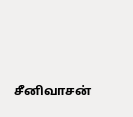சீனிவாசன்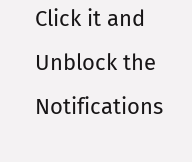Click it and Unblock the Notifications